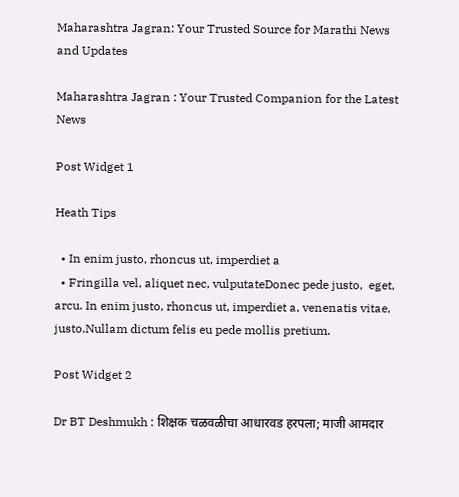Maharashtra Jagran: Your Trusted Source for Marathi News and Updates

Maharashtra Jagran : Your Trusted Companion for the Latest News

Post Widget 1

Heath Tips

  • In enim justo, rhoncus ut, imperdiet a
  • Fringilla vel, aliquet nec, vulputateDonec pede justo,  eget, arcu. In enim justo, rhoncus ut, imperdiet a, venenatis vitae, justo.Nullam dictum felis eu pede mollis pretium.

Post Widget 2

Dr BT Deshmukh : शिक्षक चळवळीचा आधारवड हरपला; माजी आमदार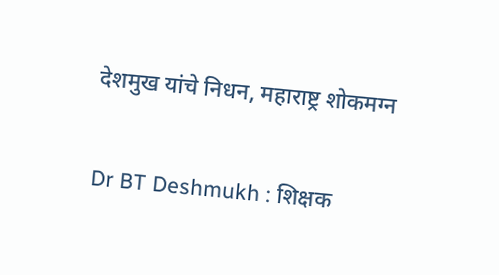देशमुख यांचे निधन, महाराष्ट्र शोकमग्न

Dr BT Deshmukh : शिक्षक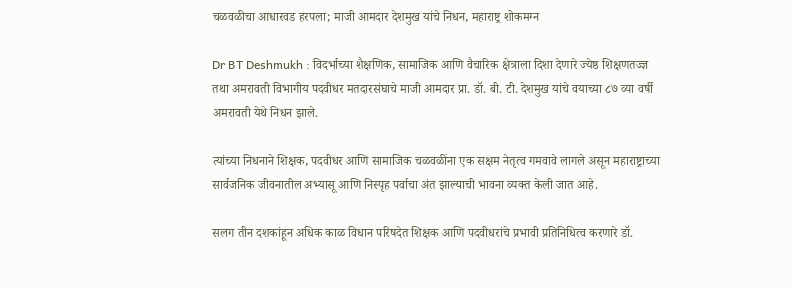चळवळीचा आधारवड हरपला; माजी आमदार देशमुख यांचे निधन, महाराष्ट्र शोकमग्न

Dr BT Deshmukh : विदर्भाच्या शैक्षणिक, सामाजिक आणि वैचारिक क्षेत्राला दिशा देणारे ज्येष्ठ शिक्षणतज्ज्ञ तथा अमरावती विभागीय पदवीधर मतदारसंघाचे माजी आमदार प्रा. डॉ. बी. टी. देशमुख यांचे वयाच्या ८७ व्या वर्षी अमरावती येथे निधन झाले.

त्यांच्या निधनाने शिक्षक, पदवीधर आणि सामाजिक चळवळींना एक सक्षम नेतृत्व गमवावे लागले असून महाराष्ट्राच्या सार्वजनिक जीवनातील अभ्यासू आणि निस्पृह पर्वाचा अंत झाल्याची भावना व्यक्त केली जात आहे.

सलग तीन दशकांहून अधिक काळ विधान परिषदेत शिक्षक आणि पदवीधरांचे प्रभावी प्रतिनिधित्व करणारे डॉ.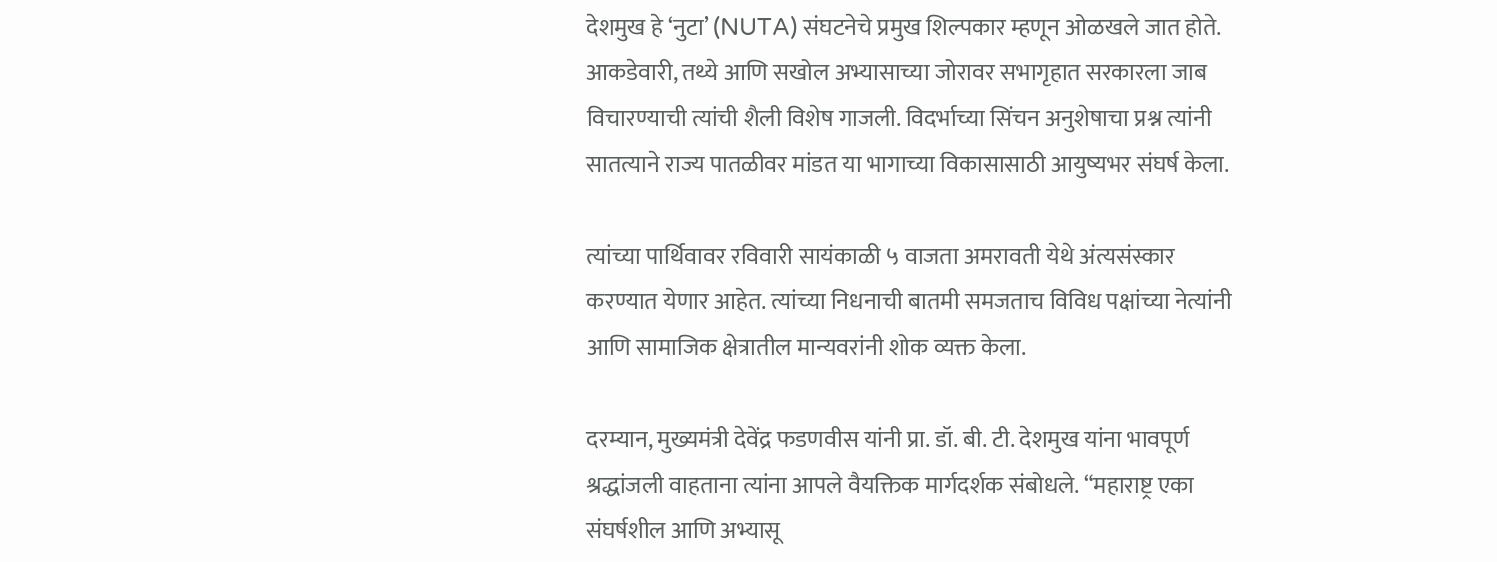देशमुख हे ‘नुटा’ (NUTA) संघटनेचे प्रमुख शिल्पकार म्हणून ओळखले जात होते. आकडेवारी, तथ्ये आणि सखोल अभ्यासाच्या जोरावर सभागृहात सरकारला जाब विचारण्याची त्यांची शैली विशेष गाजली. विदर्भाच्या सिंचन अनुशेषाचा प्रश्न त्यांनी सातत्याने राज्य पातळीवर मांडत या भागाच्या विकासासाठी आयुष्यभर संघर्ष केला.

त्यांच्या पार्थिवावर रविवारी सायंकाळी ५ वाजता अमरावती येथे अंत्यसंस्कार करण्यात येणार आहेत. त्यांच्या निधनाची बातमी समजताच विविध पक्षांच्या नेत्यांनी आणि सामाजिक क्षेत्रातील मान्यवरांनी शोक व्यक्त केला.

दरम्यान, मुख्यमंत्री देवेंद्र फडणवीस यांनी प्रा. डॉ. बी. टी. देशमुख यांना भावपूर्ण श्रद्धांजली वाहताना त्यांना आपले वैयक्तिक मार्गदर्शक संबोधले. “महाराष्ट्र एका संघर्षशील आणि अभ्यासू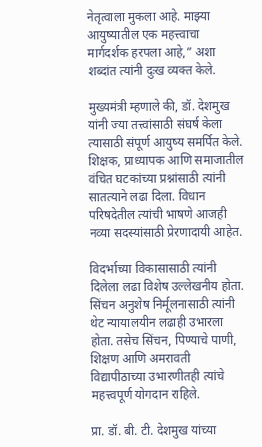नेतृत्वाला मुकला आहे. माझ्या आयुष्यातील एक महत्त्वाचा मार्गदर्शक हरपला आहे,” अशा शब्दांत त्यांनी दुःख व्यक्त केले.

मुख्यमंत्री म्हणाले की, डॉ. देशमुख यांनी ज्या तत्त्वांसाठी संघर्ष केला त्यासाठी संपूर्ण आयुष्य समर्पित केले. शिक्षक, प्राध्यापक आणि समाजातील वंचित घटकांच्या प्रश्नांसाठी त्यांनी सातत्याने लढा दिला. विधान परिषदेतील त्यांची भाषणे आजही नव्या सदस्यांसाठी प्रेरणादायी आहेत.

विदर्भाच्या विकासासाठी त्यांनी दिलेला लढा विशेष उल्लेखनीय होता. सिंचन अनुशेष निर्मूलनासाठी त्यांनी थेट न्यायालयीन लढाही उभारला होता. तसेच सिंचन, पिण्याचे पाणी, शिक्षण आणि अमरावती विद्यापीठाच्या उभारणीतही त्यांचे महत्त्वपूर्ण योगदान राहिले.

प्रा. डॉ. बी. टी. देशमुख यांच्या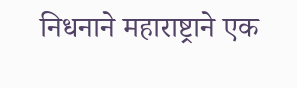निधनाने महाराष्ट्राने एक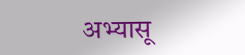अभ्यासू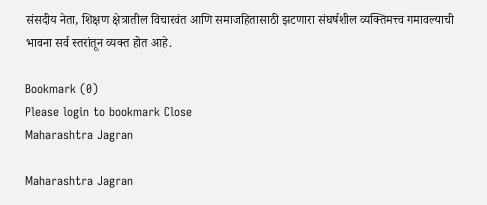संसदीय नेता, शिक्षण क्षेत्रातील विचारवंत आणि समाजहितासाठी झटणारा संघर्षशील व्यक्तिमत्त्व गमावल्याची भावना सर्व स्तरांतून व्यक्त होत आहे.

Bookmark (0)
Please login to bookmark Close
Maharashtra Jagran

Maharashtra Jagran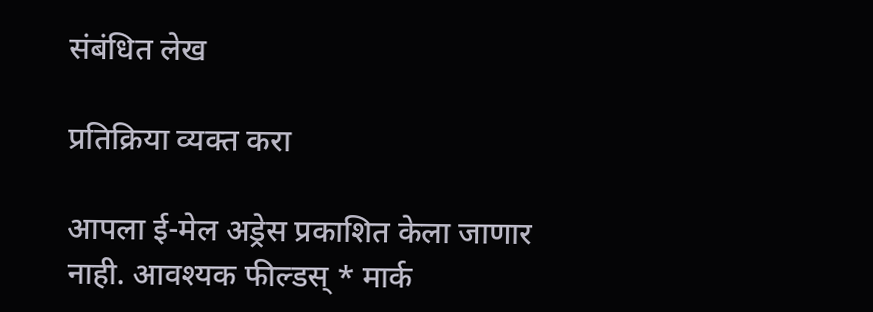संबंधित लेख

प्रतिक्रिया व्यक्त करा

आपला ई-मेल अड्रेस प्रकाशित केला जाणार नाही. आवश्यक फील्डस् * मार्क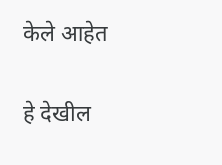केले आहेत

हे देखील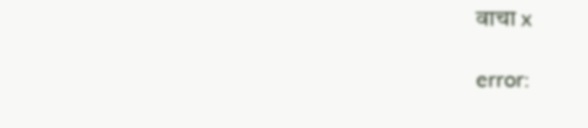वाचा x

error: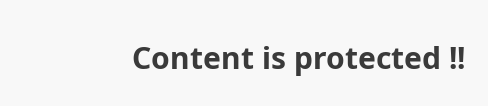Content is protected !!